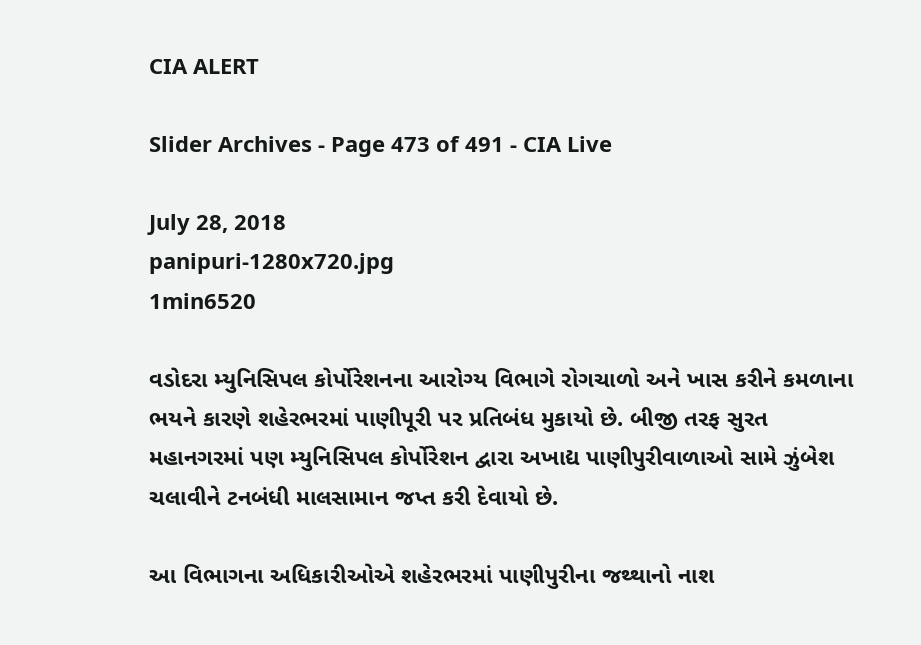CIA ALERT

Slider Archives - Page 473 of 491 - CIA Live

July 28, 2018
panipuri-1280x720.jpg
1min6520

વડોદરા મ્યુનિસિપલ કોર્પોરેશનના આરોગ્ય વિભાગે રોગચાળો અને ખાસ કરીને કમળાના ભયને કારણે શહેરભરમાં પાણીપૂરી પર પ્રતિબંધ મુકાયો છે. બીજી તરફ સુરત મહાનગરમાં પણ મ્યુનિસિપલ કોર્પોરેશન દ્વારા અખાદ્ય પાણીપુરીવાળાઓ સામે ઝુંબેશ ચલાવીને ટનબંધી માલસામાન જપ્ત કરી દેવાયો છે.

આ વિભાગના અધિકારીઓએ શહેરભરમાં પાણીપુરીના જથ્થાનો નાશ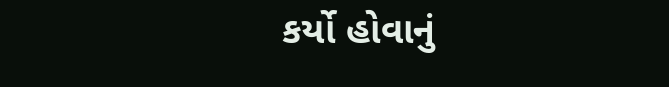કર્યો હોવાનું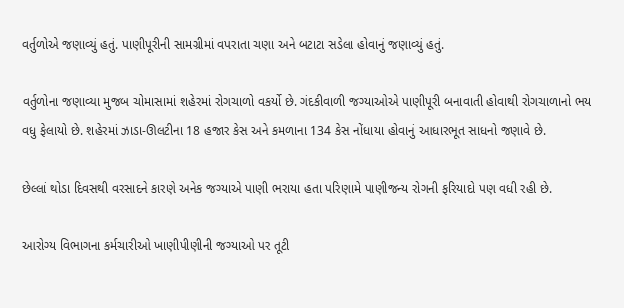વર્તુળોએ જણાવ્યું હતું. પાણીપૂરીની સામગ્રીમાં વપરાતા ચણા અને બટાટા સડેલા હોવાનું જણાવ્યું હતું.

વર્તુળોના જણાવ્યા મુજબ ચોમાસામાં શહેરમાં રોગચાળો વકર્યો છે. ગંદકીવાળી જગ્યાઓએ પાણીપૂરી બનાવાતી હોવાથી રોગચાળાનો ભય વધુ ફેલાયો છે. શહેરમાં ઝાડા-ઊલટીના 18 હજાર કેસ અને કમળાના 134 કેસ નોંધાયા હોવાનું આધારભૂત સાધનો જણાવે છે.

છેલ્લાં થોડા દિવસથી વરસાદને કારણે અનેક જગ્યાએ પાણી ભરાયા હતા પરિણામે પાણીજન્ય રોગની ફરિયાદો પણ વધી રહી છે.

આરોગ્ય વિભાગના કર્મચારીઓ ખાણીપીણીની જગ્યાઓ પર તૂટી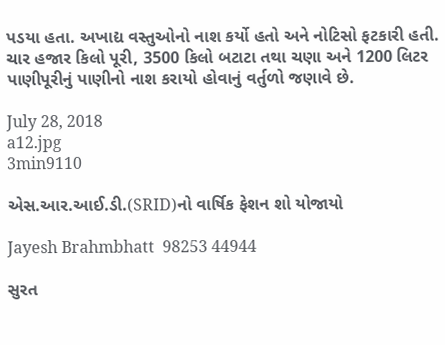પડયા હતા. અખાદ્ય વસ્તુઓનો નાશ કર્યો હતો અને નોટિસો ફટકારી હતી. ચાર હજાર કિલો પૂરી, 3500 કિલો બટાટા તથા ચણા અને 1200 લિટર પાણીપૂરીનું પાણીનો નાશ કરાયો હોવાનું વર્તુળો જણાવે છે.

July 28, 2018
a12.jpg
3min9110

એસ.આર.આઈ.ડી.(SRID)નો વાર્ષિક ફેશન શો યોજાયો

Jayesh Brahmbhatt  98253 44944

સુરત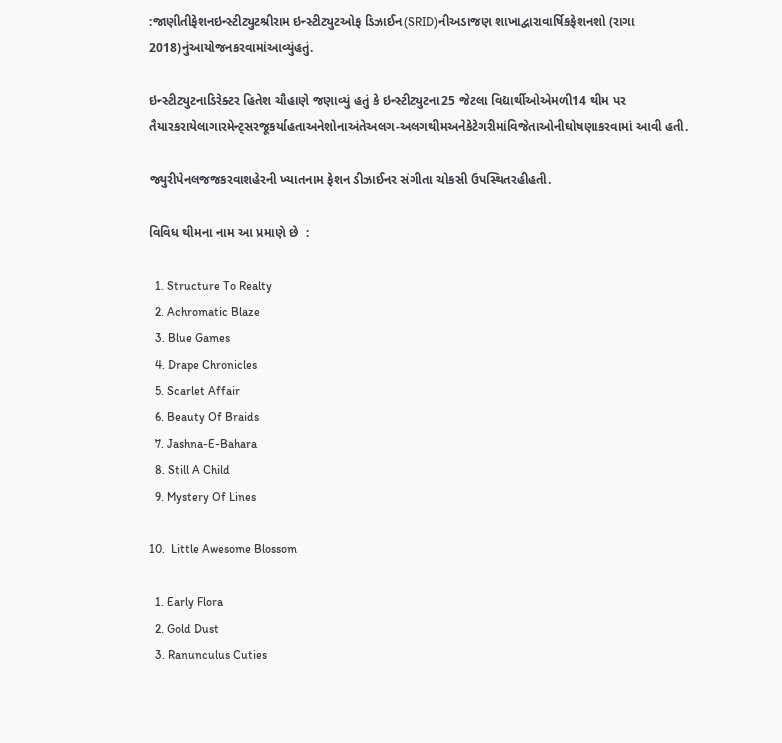:જાણીતીફેશનઇન્સ્ટીટ્યુટશ્રીરામ ઇન્સ્ટીટ્યુટઓફ ડિઝાઈન(SRID)નીઅડાજણ શાખાદ્વારાવાર્ષિકફેશનશો (રાગા 2018)નુંઆયોજનકરવામાંઆવ્યુંહતું.

ઇન્સ્ટીટ્યુટનાડિરેક્ટર હિતેશ ચૌહાણે જણાવ્યું હતું કે ઇન્સ્ટીટ્યુટના25 જેટલા વિદ્યાર્થીઓએમળી14 થીમ પર તૈયારકરાયેલાગારમેન્ટ્સરજૂકર્યાહતાઅનેશોનાઅંતેઅલગ-અલગથીમઅનેકેટેગરીમાંવિજેતાઓનીઘોષણાકરવામાં આવી હતી.

જ્યુરીપેનલજજકરવાશહેરની ખ્યાતનામ ફેશન ડીઝાઈનર સંગીતા ચોકસી ઉપસ્થિતરહીહતી.

વિવિધ થીમના નામ આ પ્રમાણે છે  :

  1. Structure To Realty
  2. Achromatic Blaze
  3. Blue Games
  4. Drape Chronicles
  5. Scarlet Affair
  6. Beauty Of Braids
  7. Jashna-E-Bahara
  8. Still A Child
  9. Mystery Of Lines

10.  Little Awesome Blossom

  1. Early Flora
  2. Gold Dust
  3. Ranunculus Cuties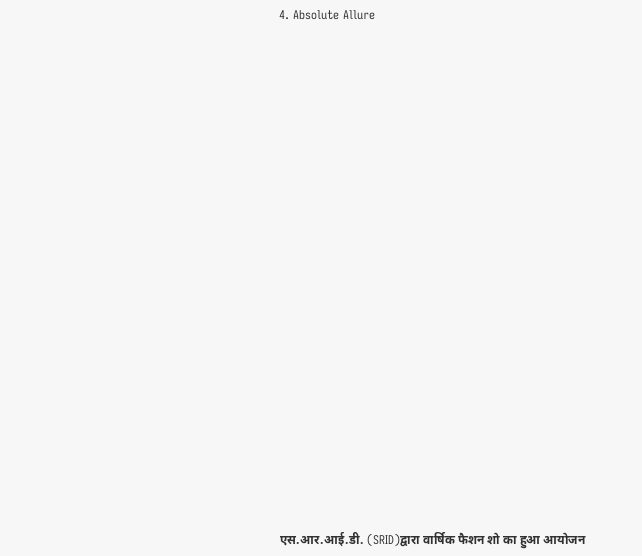4. Absolute Allure

























एस.आर.आई.डी. (SRID)द्वारा वार्षिक फैशन शो का हुआ आयोजन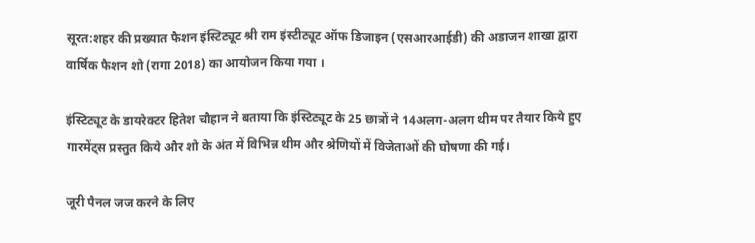सूरत:शहर की प्रख्यात फैशन इंस्टिट्यूट श्री राम इंस्टीट्यूट ऑफ डिजाइन (एसआरआईडी) की अडाजन शाखा द्वारा वार्षिक फैशन शो (रागा 2018) का आयोजन किया गया ।

इंस्टिट्यूट के डायरेक्टर हितेश चौहान ने बताया कि इंस्टिट्यूट के 25 छात्रों ने 14अलग-अलग थीम पर तैयार किये हुए गारमेंट्स प्रस्तुत किये और शो के अंत में विभिन्न थीम और श्रेणियों में विजेताओं की घोषणा की गई।

जूरी पैनल जज करने के लिए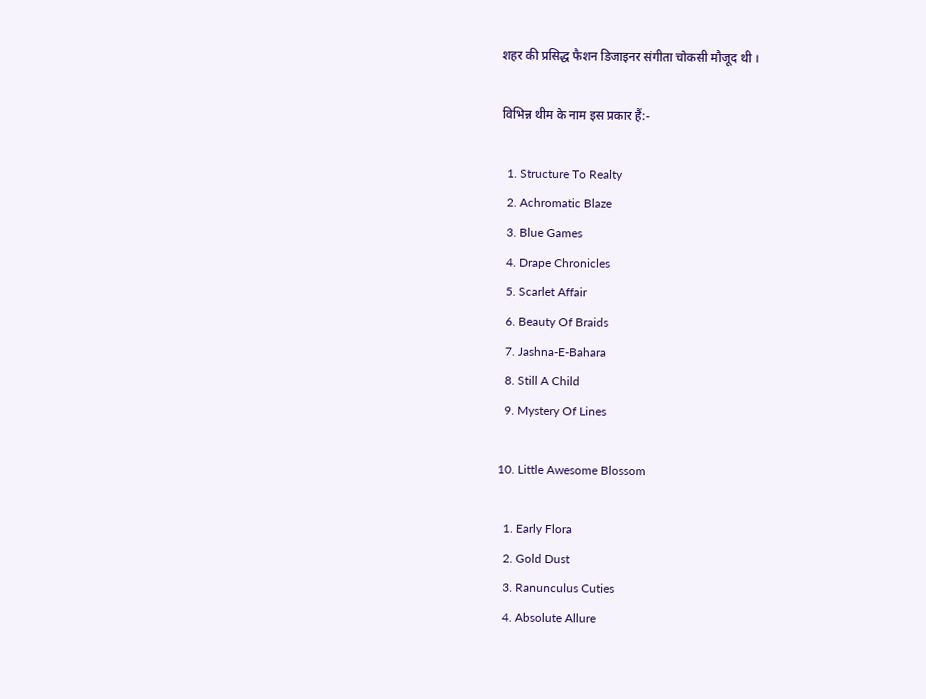शहर की प्रसिद्ध फैशन डिजाइनर संगीता चोकसी मौजूद थी ।

विभिन्न थीम के नाम इस प्रकार हैं:-

  1. Structure To Realty
  2. Achromatic Blaze
  3. Blue Games
  4. Drape Chronicles
  5. Scarlet Affair
  6. Beauty Of Braids
  7. Jashna-E-Bahara
  8. Still A Child
  9. Mystery Of Lines

10. Little Awesome Blossom

  1. Early Flora
  2. Gold Dust
  3. Ranunculus Cuties
  4. Absolute Allure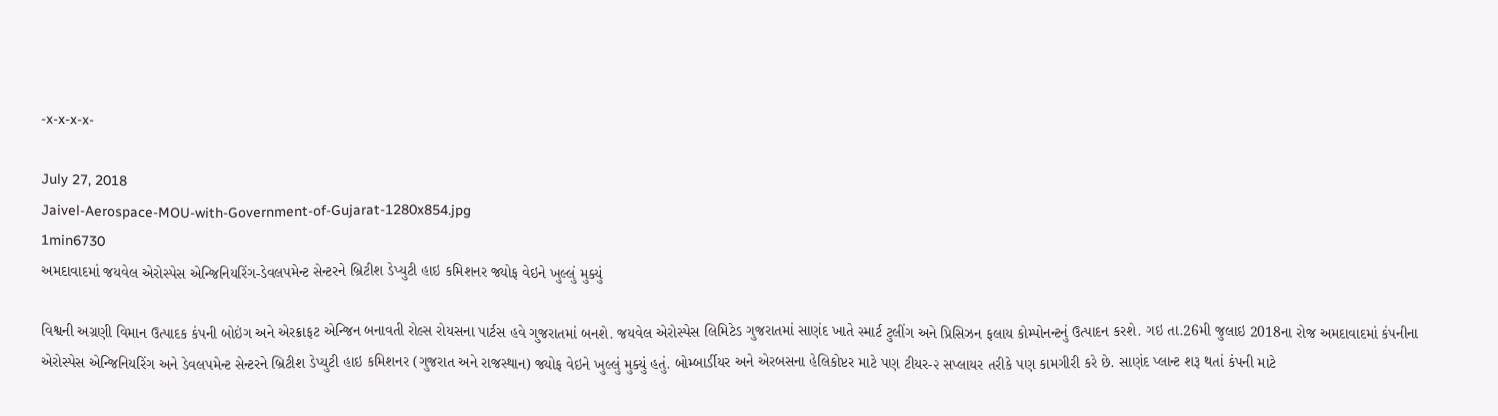-x-x-x-x-

July 27, 2018
Jaivel-Aerospace-MOU-with-Government-of-Gujarat-1280x854.jpg
1min6730
અમદાવાદમાં જયવેલ એરોસ્પેસ એન્જિનિયરિંગ-ડેવલપમેન્ટ સેન્ટરને બ્રિટીશ ડેપ્યુટી હાઇ કમિશનર જ્યોફ વેઇને ખુલ્લું મુક્યું

વિશ્વની અગ્રણી વિમાન ઉત્પાદક કંપની બોઇંગ અને એરક્રાફટ એન્જિન બનાવતી રોલ્સ રોયસના પાર્ટસ હવે ગુજરાતમાં બનશે. જયવેલ એરોસ્પેસ લિમિટેડ ગુજરાતમાં સાણંદ ખાતે સ્માર્ટ ટુલીંગ અને પ્રિસિઝન ફલાય કોમ્પોનન્ટનું ઉત્પાદન કરશે. ગઇ તા.26મી જુલાઇ 2018ના રોજ અમદાવાદમાં કંપનીના એરોસ્પેસ એન્જિનિયરિંગ અને ડેવલપમેન્ટ સેન્ટરને બ્રિટીશ ડેપ્યુટી હાઇ કમિશનર (ગુજરાત અને રાજસ્થાન) જ્યોફ વેઇને ખુલ્લું મુક્યું હતું. બોમ્બાર્ડીયર અને એરબસના હેલિકોપ્ટર માટે પણ ટીયર-૨ સપ્લાયર તરીકે પણ કામગીરી કરે છે. સાણંદ પ્લાન્ટ શરૂ થતાં કંપની માટે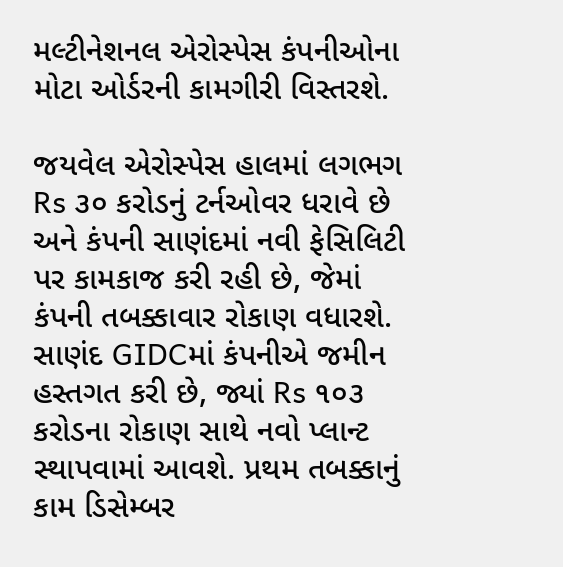મલ્ટીનેશનલ એરોસ્પેસ કંપનીઓના મોટા ઓર્ડરની કામગીરી વિસ્તરશે.

જયવેલ એરોસ્પેસ હાલમાં લગભગ Rs ૩૦ કરોડનું ટર્નઓવર ધરાવે છે અને કંપની સાણંદમાં નવી ફેસિલિટી પર કામકાજ કરી રહી છે, જેમાં કંપની તબક્કાવાર રોકાણ વધારશે. સાણંદ GIDCમાં કંપનીએ જમીન હસ્તગત કરી છે, જ્યાં Rs ૧૦૩ કરોડના રોકાણ સાથે નવો પ્લાન્ટ સ્થાપવામાં આવશે. પ્રથમ તબક્કાનું કામ ડિસેમ્બર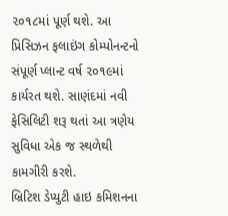૨૦૧૮માં પૂર્ણ થશે. આ પ્રિસિઝન ફલાઇંગ કોમ્પોનન્ટનો સંપૂર્ણ પ્લાન્ટ વર્ષ ૨૦૧૯માં કાર્યરત થશે. સાણંદમાં નવી ફેસિલિટી શરૂ થતાં આ ત્રણેય સુવિધા એક જ સ્થળેથી કામગીરી કરશે.
બ્રિટિશ ડેપ્યુટી હાઇ કમિશનના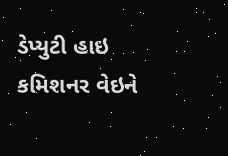ડેપ્યુટી હાઇ કમિશનર વેઇને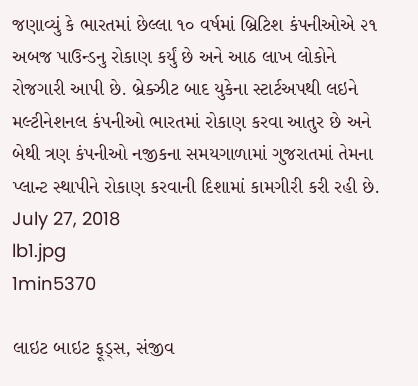જણાવ્યું કે ભારતમાં છેલ્લા ૧૦ વર્ષમાં બ્રિટિશ કંપનીઓએ ૨૧ અબજ પાઉન્ડનુ રોકાણ કર્યું છે અને આઠ લાખ લોકોને રોજગારી આપી છે. બ્રેક્ઝીટ બાદ યુકેના સ્ટાર્ટઅપથી લઇને મલ્ટીનેશનલ કંપનીઓ ભારતમાં રોકાણ કરવા આતુર છે અને બેથી ત્રણ કંપનીઓ નજીકના સમયગાળામાં ગુજરાતમાં તેમના પ્લાન્ટ સ્થાપીને રોકાણ કરવાની દિશામાં કામગીરી કરી રહી છે.
July 27, 2018
lb1.jpg
1min5370

લાઇટ બાઇટ ફૂડ્સ, સંજીવ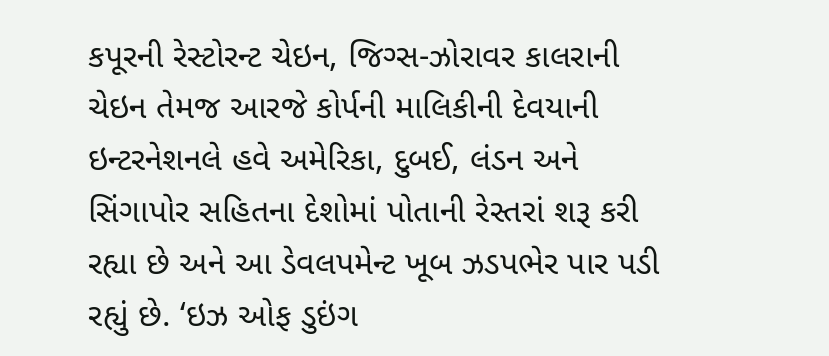કપૂરની રેસ્ટોરન્ટ ચેઇન, જિગ્સ-ઝોરાવર કાલરાની ચેઇન તેમજ આરજે કોર્પની માલિકીની દેવયાની ઇન્ટરનેશનલે હવે અમેરિકા, દુબઈ, લંડન અને સિંગાપોર સહિતના દેશોમાં પોતાની રેસ્તરાં શરૂ કરી રહ્યા છે અને આ ડેવલપમેન્ટ ખૂબ ઝડપભેર પાર પડી રહ્યું છે. ‘ઇઝ ઓફ ડુઇંગ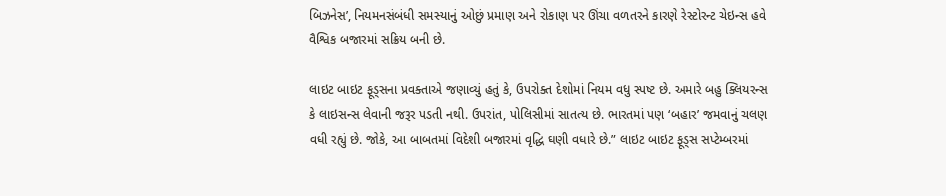બિઝનેસ’, નિયમનસંબંધી સમસ્યાનું ઓછું પ્રમાણ અને રોકાણ પર ઊંચા વળતરને કારણે રેસ્ટોરન્ટ ચેઇન્સ હવે વૈશ્વિક બજારમાં સક્રિય બની છે.

લાઇટ બાઇટ ફૂડ્સના પ્રવક્તાએ જણાવ્યું હતું કે, ઉપરોક્ત દેશોમાં નિયમ વધુ સ્પષ્ટ છે. અમારે બહુ ક્લિયરન્સ કે લાઇસન્સ લેવાની જરૂર પડતી નથી. ઉપરાંત, પોલિસીમાં સાતત્ય છે. ભારતમાં પણ ‘બહાર’ જમવાનું ચલણ વધી રહ્યું છે. જોકે, આ બાબતમાં વિદેશી બજારમાં વૃદ્ધિ ઘણી વધારે છે.” લાઇટ બાઇટ ફૂડ્સ સપ્ટેમ્બરમાં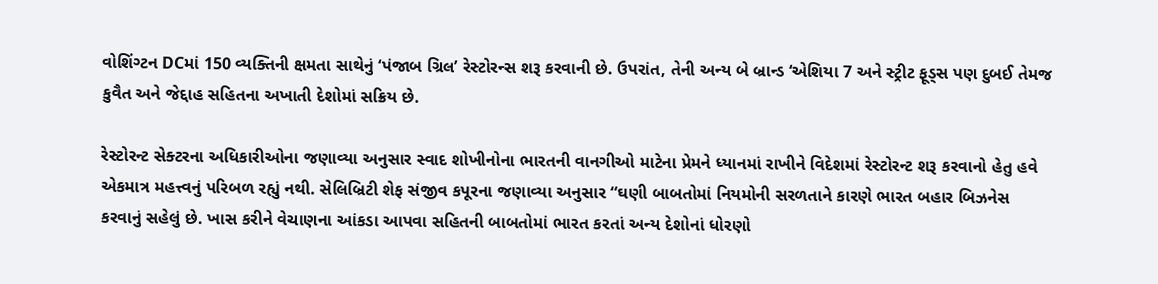વોશિંગ્ટન DCમાં 150 વ્યક્તિની ક્ષમતા સાથેનું ‘પંજાબ ગ્રિલ’ રેસ્ટોરન્સ શરૂ કરવાની છે. ઉપરાંત, તેની અન્ય બે બ્રાન્ડ ‘એશિયા 7 અને સ્ટ્રીટ ફૂડ્સ પણ દુબઈ તેમજ કુવૈત અને જેદ્દાહ સહિતના અખાતી દેશોમાં સક્રિય છે.

રેસ્ટોરન્ટ સેક્ટરના અધિકારીઓના જણાવ્યા અનુસાર સ્વાદ શોખીનોના ભારતની વાનગીઓ માટેના પ્રેમને ધ્યાનમાં રાખીને વિદેશમાં રેસ્ટોરન્ટ શરૂ કરવાનો હેતુ હવે એકમાત્ર મહત્ત્વનું પરિબળ રહ્યું નથી. સેલિબ્રિટી શેફ સંજીવ કપૂરના જણાવ્યા અનુસાર “ઘણી બાબતોમાં નિયમોની સરળતાને કારણે ભારત બહાર બિઝનેસ કરવાનું સહેલું છે. ખાસ કરીને વેચાણના આંકડા આપવા સહિતની બાબતોમાં ભારત કરતાં અન્ય દેશોનાં ધોરણો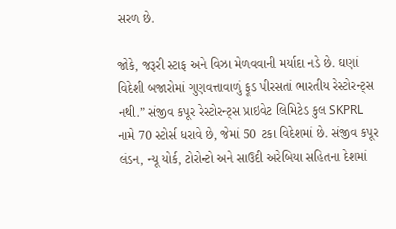સરળ છે.

જોકે, જરૂરી સ્ટાફ અને વિઝા મેળવવાની મર્યાદા નડે છે. ઘણાં વિદેશી બજારોમાં ગુણવત્તાવાળું ફૂડ પીરસતાં ભારતીય રેસ્ટોરન્ટ્સ નથી.” સંજીવ કપૂર રેસ્ટોરન્ટ્સ પ્રાઇવેટ લિમિટેડ કુલ SKPRL નામે 70 સ્ટોર્સ ધરાવે છે, જેમાં 50 ટકા વિદેશમાં છે. સંજીવ કપૂર લંડન, ન્યૂ યોર્ક, ટોરોન્ટો અને સાઉદી અરેબિયા સહિતના દેશમાં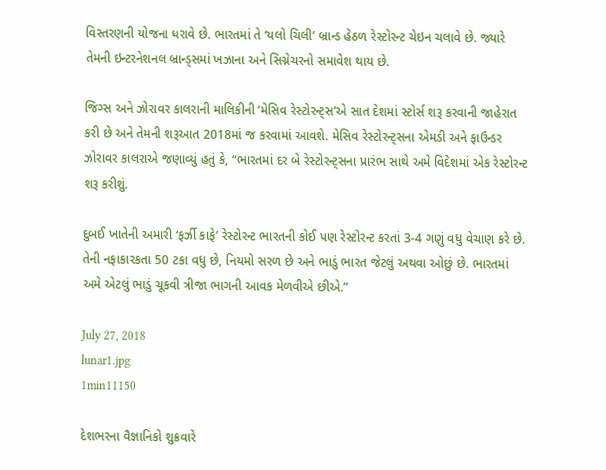વિસ્તરણની યોજના ધરાવે છે. ભારતમાં તે ‘યલો ચિલી’ બ્રાન્ડ હેઠળ રેસ્ટોરન્ટ ચેઇન ચલાવે છે. જ્યારે તેમની ઇન્ટરનેશનલ બ્રાન્ડ્સમાં ખઝાના અને સિગ્નેચરનો સમાવેશ થાય છે.

જિગ્સ અને ઝોરાવર કાલરાની માલિકીની ‘મેસિવ રેસ્ટોરન્ટ્સ’એ સાત દેશમાં સ્ટોર્સ શરૂ કરવાની જાહેરાત કરી છે અને તેમની શરૂઆત 2018માં જ કરવામાં આવશે. મેસિવ રેસ્ટોરન્ટ્સના એમડી અને ફાઉન્ડર ઝોરાવર કાલરાએ જણાવ્યું હતું કે, “ભારતમાં દર બે રેસ્ટોરન્ટ્સના પ્રારંભ સાથે અમે વિદેશમાં એક રેસ્ટોરન્ટ શરૂ કરીશું.

દુબઈ ખાતેની અમારી ‘ફર્ઝી કાફે’ રેસ્ટોરન્ટ ભારતની કોઈ પણ રેસ્ટોરન્ટ કરતાં 3-4 ગણું વધુ વેચાણ કરે છે. તેની નફાકારકતા 50 ટકા વધુ છે, નિયમો સરળ છે અને ભાડું ભારત જેટલું અથવા ઓછું છે. ભારતમાં અમે એટલું ભાડું ચૂકવી ત્રીજા ભાગની આવક મેળવીએ છીએ.”

July 27, 2018
lunar1.jpg
1min11150

દેશભરના વૈજ્ઞાનિકો શુક્રવારે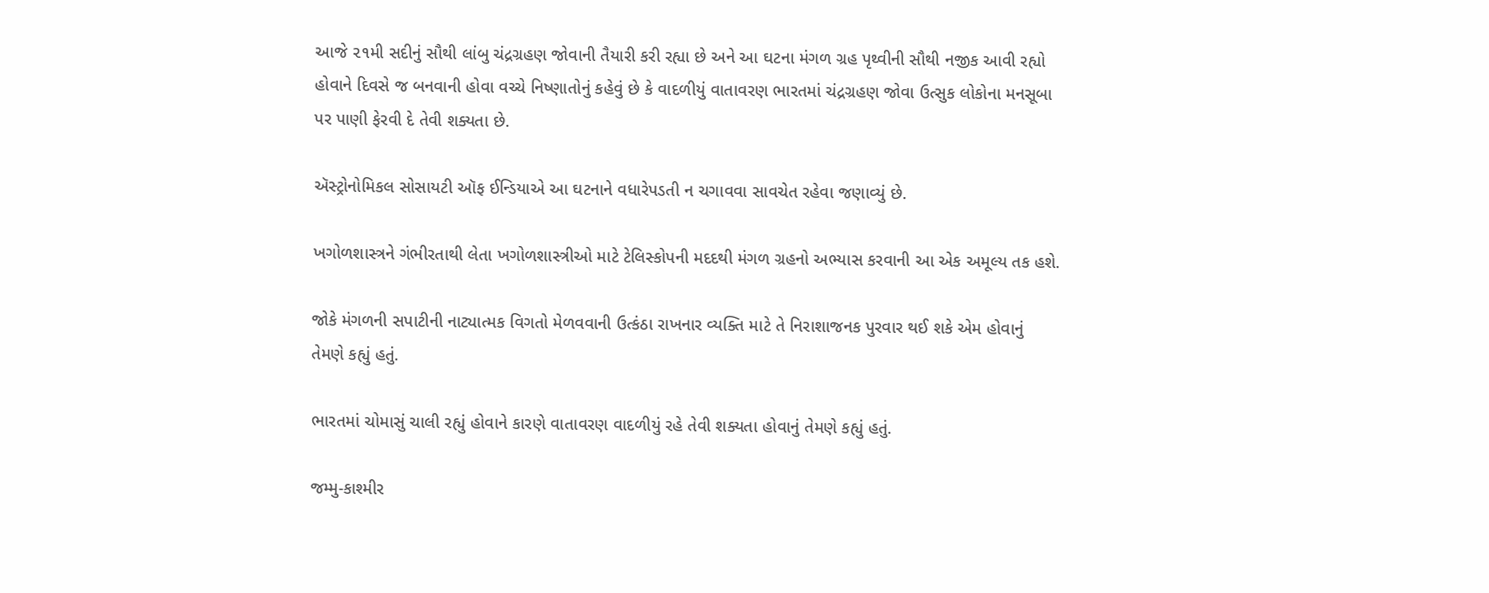આજે ૨૧મી સદીનું સૌથી લાંબુ ચંદ્રગ્રહણ જોવાની તૈયારી કરી રહ્યા છે અને આ ઘટના મંગળ ગ્રહ પૃથ્વીની સૌથી નજીક આવી રહ્યો હોવાને દિવસે જ બનવાની હોવા વચ્ચે નિષ્ણાતોનું કહેવું છે કે વાદળીયું વાતાવરણ ભારતમાં ચંદ્રગ્રહણ જોવા ઉત્સુક લોકોના મનસૂબા પર પાણી ફેરવી દે તેવી શક્યતા છે.

ઍસ્ટ્રોનોમિકલ સોસાયટી ઑફ ઈન્ડિયાએ આ ઘટનાને વધારેપડતી ન ચગાવવા સાવચેત રહેવા જણાવ્યું છે.

ખગોળશાસ્ત્રને ગંભીરતાથી લેતા ખગોળશાસ્ત્રીઓ માટે ટેલિસ્કોપની મદદથી મંગળ ગ્રહનો અભ્યાસ કરવાની આ એક અમૂલ્ય તક હશે.

જોકે મંગળની સપાટીની નાટ્યાત્મક વિગતો મેળવવાની ઉત્કંઠા રાખનાર વ્યક્તિ માટે તે નિરાશાજનક પુરવાર થઈ શકે એમ હોવાનું તેમણે કહ્યું હતું.

ભારતમાં ચોમાસું ચાલી રહ્યું હોવાને કારણે વાતાવરણ વાદળીયું રહે તેવી શક્યતા હોવાનું તેમણે કહ્યું હતું.

જમ્મુ-કાશ્મીર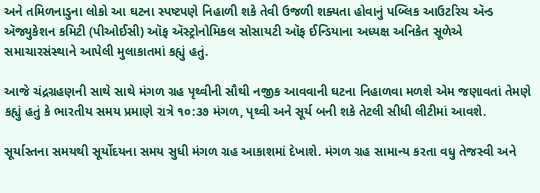અને તમિળનાડુના લોકો આ ઘટના સ્પષ્ટપણે નિહાળી શકે તેવી ઉજળી શક્યતા હોવાનું પબ્લિક આઉટરિચ ઍન્ડ ઍજ્યુકેશન કમિટી (પીઓઈસી) ઑફ ઍસ્ટ્રોનોમિકલ સોસાયટી ઑફ ઈન્ડિયાના અધ્યક્ષ અનિકેત સૂળેએ સમાચારસંસ્થાને આપેલી મુલાકાતમાં કહ્યું હતું.

આજે ચંદ્રગ્રહણની સાથે સાથે મંગળ ગ્રહ પૃથ્વીની સૌથી નજીક આવવાની ઘટના નિહાળવા મળશે એમ જણાવતાં તેમણે કહ્યું હતું કે ભારતીય સમય પ્રમાણે રાત્રે ૧૦:૩૭ મંગળ, પૃથ્વી અને સૂર્ય બની શકે તેટલી સીધી લીટીમાં આવશે.

સૂર્યાસ્તના સમયથી સૂર્યોદયના સમય સુધી મંગળ ગ્રહ આકાશમાં દેખાશે. મંગળ ગ્રહ સામાન્ય કરતા વધુ તેજસ્વી અને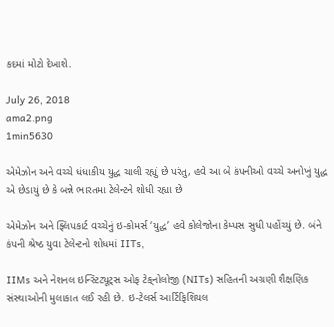કદમાં મોટો દેખાશે.

July 26, 2018
ama2.png
1min5630

એમેઝોન અને વચ્ચે ધંધાકીય યુદ્ધ ચાલી રહ્યું છે પરંતુ, હવે આ બે કંપનીઓ વચ્ચે અનોખું યુદ્ધ એ છેડાયું છે કે બન્ને ભારતમા ટેલેન્ટને શોધી રહ્યા છે

એમેઝોન અને ફ્લિપકાર્ટ વચ્ચેનું ઇ-કોમર્સ ‘યુદ્ધ’ હવે કોલેજોના કેમ્પસ સુધી પહોંચ્યું છે. બંને કંપની શ્રેષ્ઠ યુવા ટેલેન્ટનો શોધમાં IITs,

IIMs અને નેશનલ ઇન્સ્ટિટ્યૂટ્સ ઓફ ટેક્‌નોલોજી (NITs) સહિતની અગ્રણી શૈક્ષણિક સંસ્થાઓની મુલાકાત લઈ રહી છે. ઇ-ટેલર્સ આર્ટિફિશિયલ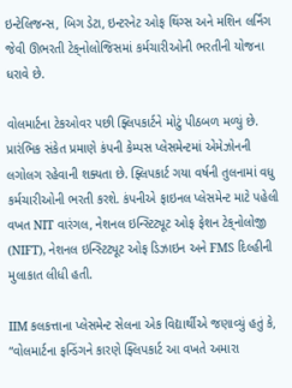ઇન્ટેલિજન્સ, બિગ ડેટા, ઇન્ટરનેટ ઓફ થિંગ્સ અને મશિન લર્નિંગ જેવી ઊભરતી ટેક્‌નોલોજિસમાં કર્મચારીઓની ભરતીની યોજના ધરાવે છે.

વોલમાર્ટના ટેકઓવર પછી ફ્લિપકાર્ટને મોટું પીઠબળ મળ્યું છે. પ્રારંભિક સંકેત પ્રમાણે કંપની કેમ્પસ પ્લેસમેન્ટમાં એમેઝોનની લગોલગ રહેવાની શક્યતા છે. ફ્લિપકાર્ટ ગયા વર્ષની તુલનામાં વધુ કર્મચારીઓની ભરતી કરશે. કંપનીએ ફાઇનલ પ્લેસમેન્ટ માટે પહેલી વખત NIT વારંગલ, નેશનલ ઇન્સ્ટિટ્યૂટ ઓફ ફેશન ટેક્‌નોલોજી (NIFT), નેશનલ ઇન્સ્ટિટ્યૂટ ઓફ ડિઝાઇન અને FMS દિલ્હીની મુલાકાત લીધી હતી.

IIM કલકત્તાના પ્લેસમેન્ટ સેલના એક વિદ્યાર્થીએ જણાવ્યું હતું કે, “વોલમાર્ટના ફન્ડિંગને કારણે ફ્લિપકાર્ટ આ વખતે અમારા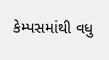કેમ્પસમાંથી વધુ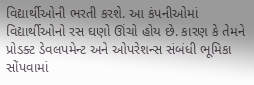વિદ્યાર્થીઓની ભરતી કરશે. આ કંપનીઓમાં વિદ્યાર્થીઓનો રસ ઘણો ઊંચો હોય છે. કારણ કે તેમને પ્રોડક્ટ ડેવલપમેન્ટ અને ઓપરેશન્સ સંબંધી ભૂમિકા સોંપવામાં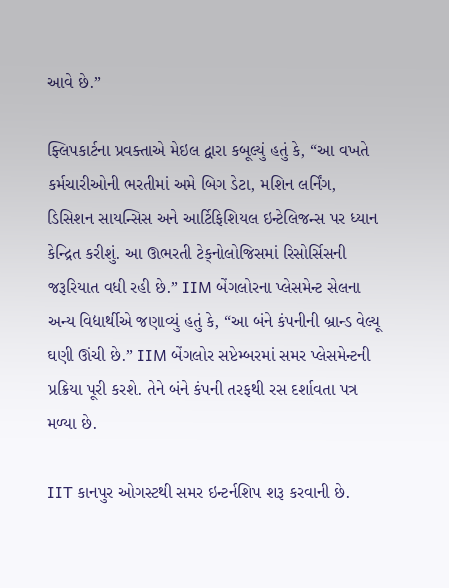આવે છે.”

ફ્લિપકાર્ટના પ્રવક્તાએ મેઇલ દ્વારા કબૂલ્યું હતું કે, “આ વખતે કર્મચારીઓની ભરતીમાં અમે બિગ ડેટા, મશિન લર્નિંગ, ડિસિશન સાયન્સિસ અને આર્ટિફિશિયલ ઇન્ટેલિજન્સ પર ધ્યાન કેન્દ્રિત કરીશું. આ ઊભરતી ટેક્‌નોલોજિસમાં રિસોર્સિસની જરૂરિયાત વધી રહી છે.” IIM બેંગલોરના પ્લેસમેન્ટ સેલના અન્ય વિદ્યાર્થીએ જણાવ્યું હતું કે, “આ બંને કંપનીની બ્રાન્ડ વેલ્યૂ ઘણી ઊંચી છે.” IIM બેંગલોર સપ્ટેમ્બરમાં સમર પ્લેસમેન્ટની પ્રક્રિયા પૂરી કરશે. તેને બંને કંપની તરફથી રસ દર્શાવતા પત્ર મળ્યા છે.

IIT કાનપુર ઓગસ્ટથી સમર ઇન્ટર્નશિપ શરૂ કરવાની છે.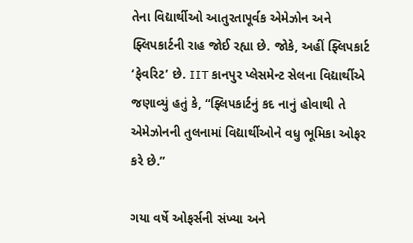તેના વિદ્યાર્થીઓ આતુરતાપૂર્વક એમેઝોન અને ફ્લિપકાર્ટની રાહ જોઈ રહ્યા છે. જોકે, અહીં ફ્લિપકાર્ટ ‘ફેવરિટ’ છે. IIT કાનપુર પ્લેસમેન્ટ સેલના વિદ્યાર્થીએ જણાવ્યું હતું કે, “ફ્લિપકાર્ટનું કદ નાનું હોવાથી તે એમેઝોનની તુલનામાં વિદ્યાર્થીઓને વધુ ભૂમિકા ઓફર કરે છે.”

ગયા વર્ષે ઓફર્સની સંખ્યા અને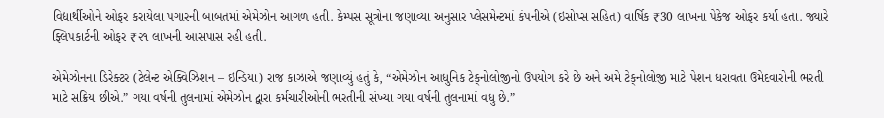વિદ્યાર્થીઓને ઓફર કરાયેલા પગારની બાબતમાં એમેઝોન આગળ હતી. કેમ્પસ સૂત્રોના જણાવ્યા અનુસાર પ્લેસમેન્ટમાં કંપનીએ (ઇસોપ્સ સહિત) વાર્ષિક ₹30 લાખના પેકેજ ઓફર કર્યા હતા. જ્યારે ફ્લિપકાર્ટની ઓફર ₹૨૧ લાખની આસપાસ રહી હતી.

એમેઝોનના ડિરેક્ટર (ટેલેન્ટ એક્વિઝિશન – ઇન્ડિયા) રાજ કાઝાએ જણાવ્યું હતું કે, “એમેઝોન આધુનિક ટેક્‌નોલોજીનો ઉપયોગ કરે છે અને અમે ટેક્‌નોલોજી માટે પેશન ધરાવતા ઉમેદવારોની ભરતી માટે સક્રિય છીએ.” ગયા વર્ષની તુલનામાં એમેઝોન દ્વારા કર્મચારીઓની ભરતીની સંખ્યા ગયા વર્ષની તુલનામાં વધુ છે.”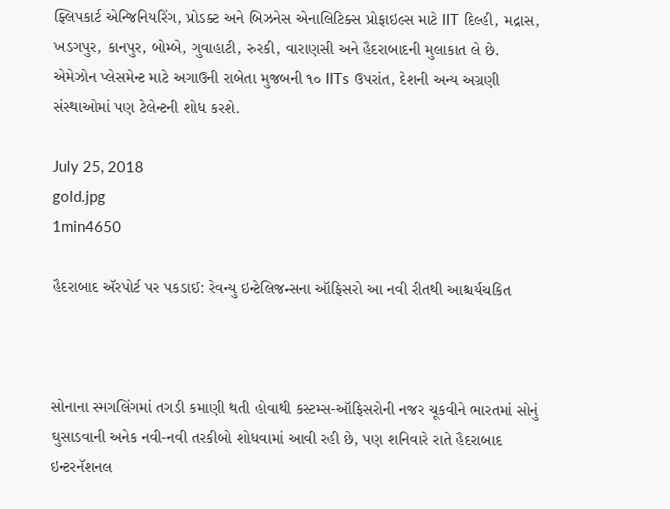ફ્લિપકાર્ટ એન્જિનિયરિંગ, પ્રોડક્ટ અને બિઝનેસ એનાલિટિક્સ પ્રોફાઇલ્સ માટે IIT દિલ્હી, મદ્રાસ, ખડગપુર, કાનપુર, બોમ્બે, ગુવાહાટી, રુરકી, વારાણસી અને હૈદરાબાદની મુલાકાત લે છે. એમેઝોન પ્લેસમેન્ટ માટે અગાઉની રાબેતા મુજબની ૧૦ IITs ઉપરાંત, દેશની અન્ય અગ્રણી સંસ્થાઓમાં પણ ટેલેન્ટની શોધ કરશે.

July 25, 2018
gold.jpg
1min4650

હૈદરાબાદ ઍરપોર્ટ પર પકડાઈ: રેવન્યુ ઇન્ટેલિજન્સના ઑફિસરો આ નવી રીતથી આશ્ચર્યચકિત



સોનાના સ્મગલિંગમાં તગડી કમાણી થતી હોવાથી કસ્ટમ્સ-ઑફિસરોની નજર ચૂકવીને ભારતમાં સોનું ઘુસાડવાની અનેક નવી-નવી તરકીબો શોધવામાં આવી રહી છે, પણ શનિવારે રાતે હૈદરાબાદ ઇન્ટરનૅશનલ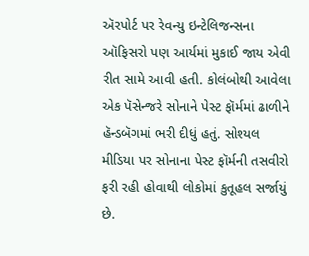ઍરપોર્ટ પર રેવન્યુ ઇન્ટેલિજન્સના ઑફિસરો પણ આર્યમાં મુકાઈ જાય એવી રીત સામે આવી હતી. કોલંબોથી આવેલા એક પૅસેન્જરે સોનાને પેસ્ટ ફૉર્મમાં ઢાળીને હૅન્ડબૅગમાં ભરી દીધું હતું. સોશ્યલ મીડિયા પર સોનાના પેસ્ટ ફૉર્મની તસવીરો ફરી રહી હોવાથી લોકોમાં કુતૂહલ સર્જા‍યું છે.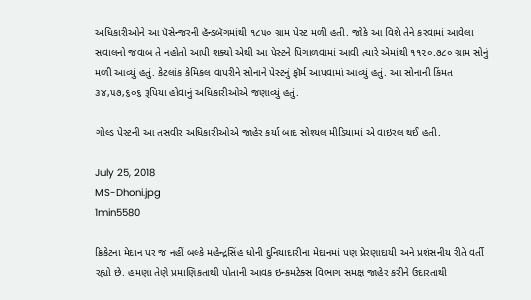અધિકારીઓને આ પૅસેન્જરની હૅન્ડબૅગમાંથી ૧૮૫૦ ગ્રામ પેસ્ટ મળી હતી. જોકે આ વિશે તેને કરવામાં આવેલા સવાલનો જવાબ તે નહોતો આપી શક્યો એથી આ પેસ્ટને પિગાળવામાં આવી ત્યારે એમાંથી ૧૧૨૦.૭૮૦ ગ્રામ સોનું મળી આવ્યું હતું. કેટલાંક કેમિકલ વાપરીને સોનાને પેસ્ટનું ફૉર્મ આપવામાં આવ્યું હતું. આ સોનાની કિંમત ૩૪,૫૭,૬૦૬ રૂપિયા હોવાનું અધિકારીઓએ જણાવ્યું હતું.

ગોલ્ડ પેસ્ટની આ તસવીર અધિકારીઓએ જાહેર કર્યા બાદ સોશ્યલ મીડિયામાં એ વાઇરલ થઈ હતી.

July 25, 2018
MS-Dhoni.jpg
1min5580

ક્રિકેટના મેદાન પર જ નહીં બલ્કે મહેન્દ્રસિંહ ધોની દુનિયાદારીના મેદાનમાં પણ પ્રેરણાદાયી અને પ્રશંસનીય રીતે વર્તી રહ્યો છે. હમણા તેણે પ્રમાણિકતાથી પોતાની આવક ઇન્કમટેક્સ વિભાગ સમક્ષ જાહેર કરીને ઉદારતાથી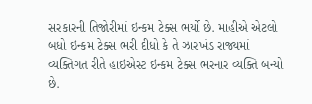સરકારની તિજોરીમાં ઇન્કમ ટેક્સ ભર્યો છે. માહીએ એટલો બધો ઇન્કમ ટેક્સ ભરી દીધો કે તે ઝારખંડ રાજ્યમાં વ્યક્તિગત રીતે હાઇએસ્ટ ઇન્કમ ટેક્સ ભરનાર વ્યક્તિ બન્યો છે.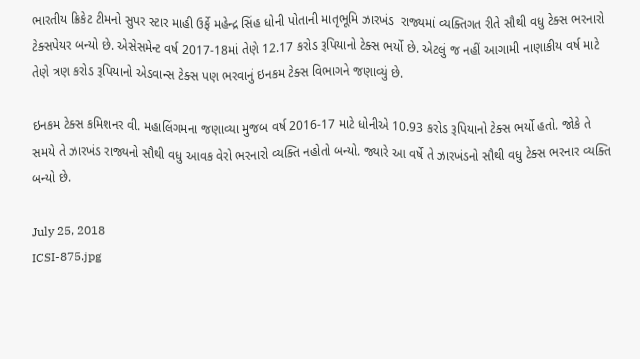ભારતીય ક્રિકેટ ટીમનો સુપર સ્ટાર માહી ઉર્ફે મહેન્દ્ર સિંહ ધોની પોતાની માતૃભૂમિ ઝારખંડ  રાજ્યમાં વ્યક્તિગત રીતે સૌથી વધુ ટેક્સ ભરનારો ટેક્સપેયર બન્યો છે. એસેસમેન્ટ વર્ષ 2017-18માં તેણે 12.17 કરોડ રૂપિયાનો ટેક્સ ભર્યો છે. એટલું જ નહીં આગામી નાણાકીય વર્ષ માટે તેણે ત્રણ કરોડ રૂપિયાનો એડવાન્સ ટેક્સ પણ ભરવાનું ઇનકમ ટેક્સ વિભાગને જણાવ્યું છે.

ઇનકમ ટેક્સ કમિશનર વી. મહાલિંગમના જણાવ્યા મુજબ વર્ષ 2016-17 માટે ધોનીએ 10.93 કરોડ રૂપિયાનો ટેક્સ ભર્યો હતો. જોકે તે સમયે તે ઝારખંડ રાજ્યનો સૌથી વધુ આવક વેરો ભરનારો વ્યક્તિ નહોતો બન્યો. જ્યારે આ વર્ષે તે ઝારખંડનો સૌથી વધુ ટેક્સ ભરનાર વ્યક્તિ બન્યો છે.

July 25, 2018
ICSI-875.jpg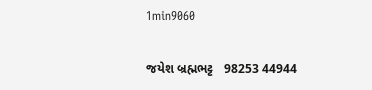1min9060

જયેશ બ્રહ્મભટ્ટ   98253 44944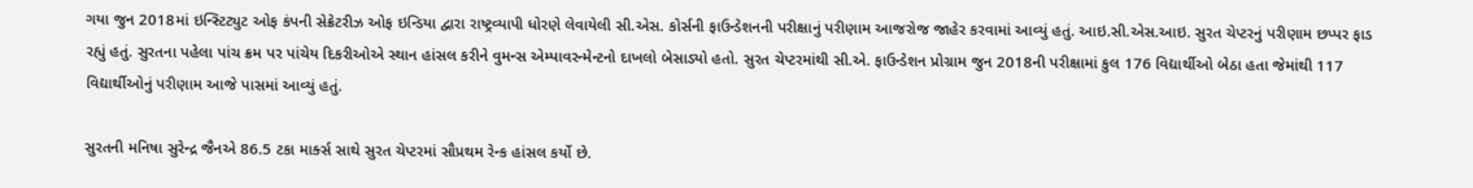ગયા જુન 2018માં ઇન્સ્ટિટ્યુટ ઓફ કંપની સેક્રેટરીઝ ઓફ ઇન્ડિયા દ્વારા રાષ્ટ્રવ્યાપી ધોરણે લેવાયેલી સી.એસ. કોર્સની ફાઉન્ડેશનની પરીક્ષાનું પરીણામ આજરોજ જાહેર કરવામાં આવ્યું હતું. આઇ.સી.એસ.આઇ. સુરત ચેપ્ટરનું પરીણામ છપ્પર ફાડ રહ્યું હતું. સુરતના પહેલા પાંચ ક્રમ પર પાંચેય દિકરીઓએ સ્થાન હાંસલ કરીને વુમન્સ એમ્પાવરન્મેન્ટનો દાખલો બેસાડ્યો હતો. સુરત ચેપ્ટરમાંથી સી.એ. ફાઉન્ડેશન પ્રોગ્રામ જુન 2018ની પરીક્ષામાં કુલ 176 વિદ્યાર્થીઓ બેઠા હતા જેમાંથી 117 વિદ્યાર્થીઓનું પરીણામ આજે પાસમાં આવ્યું હતું.

સુરતની મનિષા સુરેન્દ્ર જૈનએ 86.5 ટકા માર્ક્સ સાથે સુરત ચેપ્ટરમાં સૌપ્રથમ રેન્ક હાંસલ કર્યો છે.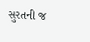સુરતની જ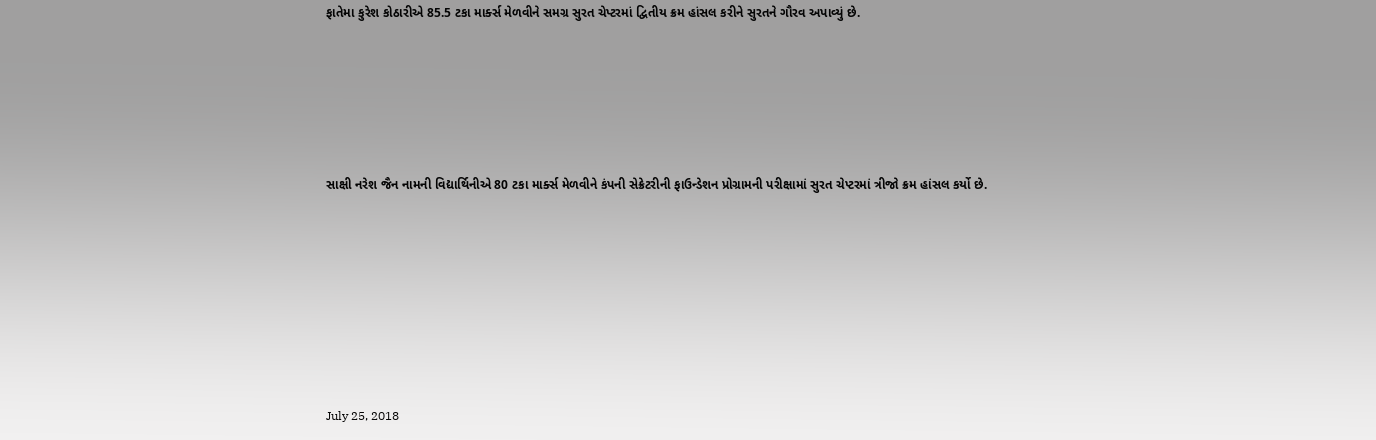ફાતેમા કુરેશ કોઠારીએ 85.5 ટકા માર્ક્સ મેળવીને સમગ્ર સુરત ચેપ્ટરમાં દ્વિતીય ક્રમ હાંસલ કરીને સુરતને ગૌરવ અપાવ્યું છે.





સાક્ષી નરેશ જૈન નામની વિદ્યાર્થિનીએ 80 ટકા માર્ક્સ મેળવીને કંપની સેક્રેટરીની ફાઉન્ડેશન પ્રોગ્રામની પરીક્ષામાં સુરત ચેપ્ટરમાં ત્રીજો ક્રમ હાંસલ કર્યો છે.







July 25, 2018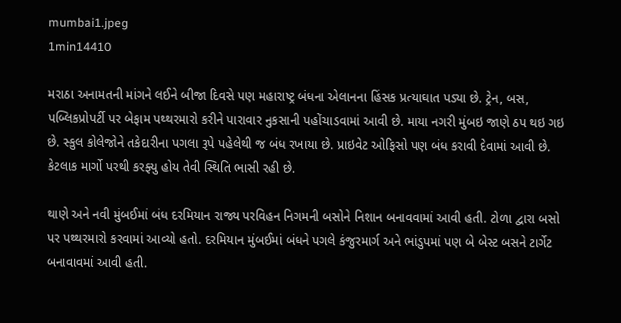mumbai1.jpeg
1min14410

મરાઠા અનામતની માંગને લઈને બીજા દિવસે પણ મહારાષ્ટ્ર બંધના એલાનના હિંસક પ્રત્યાઘાત પડ્યા છે. ટ્રેન, બસ, પબ્લિકપ્રોપર્ટી પર બેફામ પથ્થરમારો કરીને પારાવાર નુકસાની પહોંચાડવામાં આવી છે. માયા નગરી મુંબઇ જાણે ઠપ થઇ ગઇ છે. સ્કુલ કોલેજોને તકેદારીના પગલા રૂપે પહેલેથી જ બંધ રખાયા છે. પ્રાઇવેટ ઓફિસો પણ બંધ કરાવી દેવામાં આવી છે. કેટલાક માર્ગો પરથી કરફ્યુ હોય તેવી સ્થિતિ ભાસી રહી છે.

થાણે અને નવી મુંબઈમાં બંધ દરમિયાન રાજ્ય પરવિહન નિગમની બસોને નિશાન બનાવવામાં આવી હતી. ટોળા દ્વારા બસો પર પથ્થરમારો કરવામાં આવ્યો હતો. દરમિયાન મુંબઈમાં બંધને પગલે કંજુરમાર્ગ અને ભાંડુપમાં પણ બે બેસ્ટ બસને ટાર્ગેટ બનાવાવમાં આવી હતી.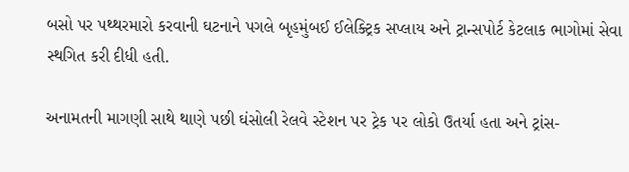બસો પર પથ્થરમારો કરવાની ઘટનાને પગલે બૃહમુંબઈ ઈલેક્ટ્રિક સપ્લાય અને ટ્રાન્સપોર્ટ કેટલાક ભાગોમાં સેવા સ્થગિત કરી દીધી હતી.

અનામતની માગણી સાથે થાણે પછી ઘંસોલી રેલવે સ્ટેશન પર ટ્રેક પર લોકો ઉતર્યા હતા અને ટ્રાંસ-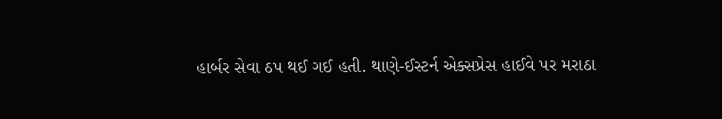હાર્બર સેવા ઠપ થઈ ગઈ હતી. થાણે-ઈસ્ટર્ન એક્સપ્રેસ હાઈવે પર મરાઠા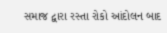સમાજ દ્વારા રસ્તા રોકો આંદોલન બાદ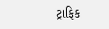ટ્રાફિક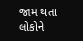જામ થતા લોકોને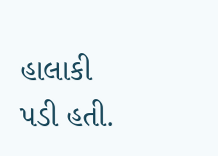હાલાકી પડી હતી.